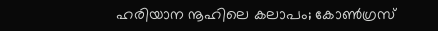ഹരിയാന നൂഹിലെ കലാപം; കോൺഗ്രസ്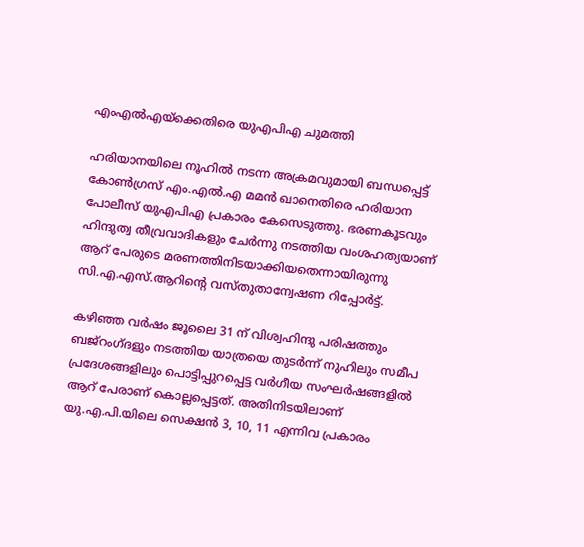എംഎൽഎയ്ക്കെതിരെ യുഎപിഎ ചുമത്തി

ഹരിയാനയിലെ നൂഹിൽ നടന്ന അക്രമവുമായി ബന്ധപ്പെട്ട് കോൺഗ്രസ് എം.എൽ.എ മമൻ ഖാനെതിരെ ഹരിയാന പോലീസ് യുഎപിഎ പ്രകാരം കേസെടുത്തു. ഭരണകൂടവും ഹിന്ദുത്വ തീവ്രവാദികളും ചേർന്നു നടത്തിയ വംശഹത്യയാണ് ആറ് പേരുടെ മരണത്തിനിടയാക്കിയതെന്നായിരുന്നു സി.എ.എസ്.ആറിന്റെ വസ്തുതാന്വേഷണ റിപ്പോർട്ട്.

കഴിഞ്ഞ വർഷം ജൂലൈ 31 ന് വിശ്വഹിന്ദു പരിഷത്തും ബജ്‌റംഗ്ദളും നടത്തിയ യാത്രയെ തുടർന്ന് നുഹിലും സമീപ പ്രദേശങ്ങളിലും പൊട്ടിപ്പുറപ്പെട്ട വർഗീയ സംഘർഷങ്ങളിൽ ആറ് പേരാണ് കൊല്ലപ്പെട്ടത്. അതിനിടയിലാണ് യു.എ.പി.യിലെ സെക്ഷൻ 3, 10, 11 എന്നിവ പ്രകാരം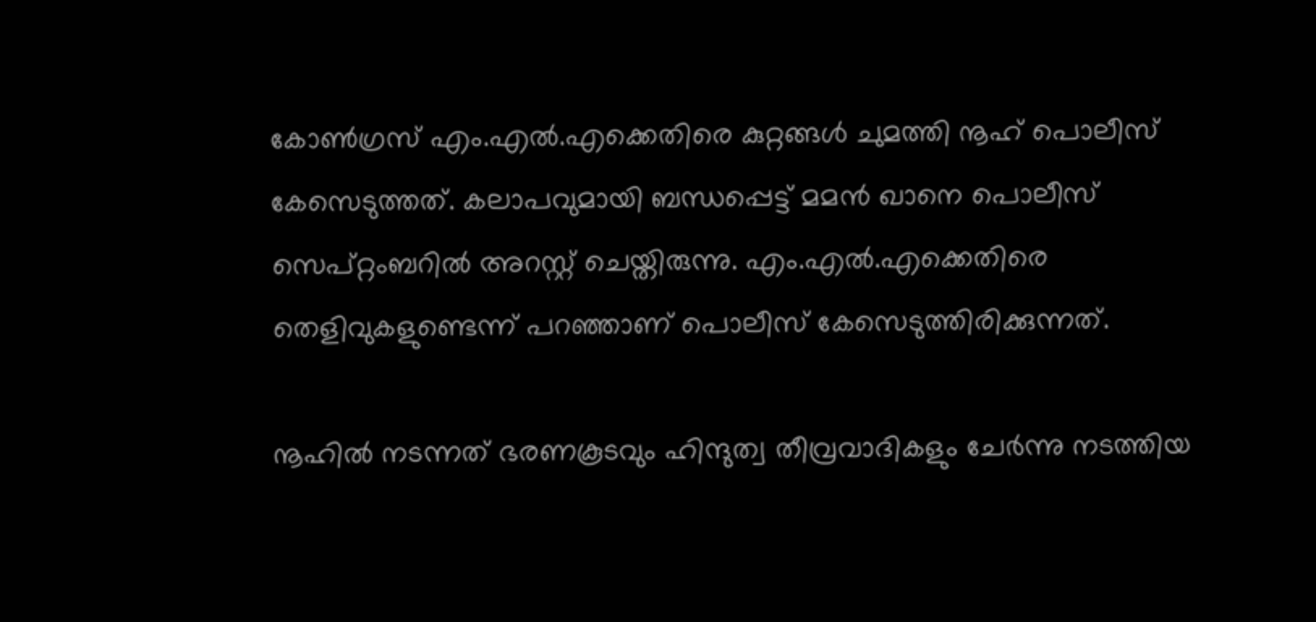കോൺഗ്രസ് എം.എൽ.എക്കെതിരെ കുറ്റങ്ങൾ ചുമത്തി നൂഹ് പൊലീസ് കേസെടുത്തത്. കലാപവുമായി ബന്ധപ്പെട്ട് മമൻ ഖാനെ പൊലീസ് സെപ്റ്റംബറിൽ അറസ്റ്റ് ചെയ്തിരുന്നു. എം.എൽ.എക്കെതിരെ തെളിവുകളുണ്ടെന്ന് പറഞ്ഞാണ് പൊലീസ് കേസെടുത്തിരിക്കുന്നത്.

നൂഹിൽ നടന്നത് ഭരണകൂടവും ഹിന്ദുത്വ തീവ്രവാദികളും ചേർന്നു നടത്തിയ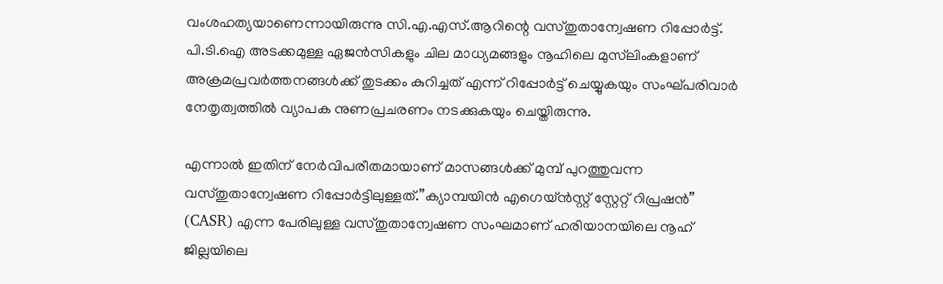വംശഹത്യയാണെന്നായിരുന്നു സി.എ.എസ്.ആറിന്റെ വസ്തുതാന്വേഷണ റിപ്പോർട്ട്. പി.ടി.ഐ അടക്കമുള്ള ഏജൻസികളും ചില മാധ്യമങ്ങളും നൂഹിലെ മുസ്‌ലിംകളാണ് അക്രമപ്രവർത്തനങ്ങൾക്ക് തുടക്കം കുറിച്ചത് എന്ന് റിപ്പോർട്ട് ചെയ്യുകയും സംഘ്പരിവാർ നേതൃത്വത്തിൽ വ്യാപക നുണപ്രചരണം നടക്കുകയും ചെയ്തിരുന്നു.

എന്നാൽ ഇതിന് നേർവിപരീതമായാണ് മാസങ്ങൾക്ക് മുമ്പ് പുറത്തുവന്ന വസ്തുതാന്വേഷണ റിപ്പോർട്ടിലുള്ളത്.”ക്യാമ്പയിൻ എഗെയ്ൻസ്റ്റ് സ്റ്റേറ്റ് റിപ്രഷൻ” (CASR) എന്ന പേരിലുള്ള വസ്തുതാന്വേഷണ സംഘമാണ് ഹരിയാനയിലെ നൂഹ് ജില്ലയിലെ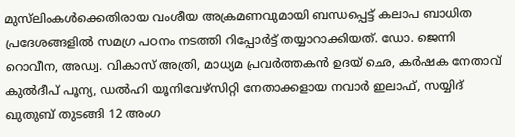മുസ്‌ലിംകൾക്കെതിരായ വംശീയ അക്രമണവുമായി ബന്ധപ്പെട്ട് കലാപ ബാധിത പ്രദേശങ്ങളിൽ സമഗ്ര പഠനം നടത്തി റിപ്പോർട്ട് തയ്യാറാക്കിയത്. ഡോ. ജെന്നി റൊവീന, അഡ്വ. വികാസ് അത്രി, മാധ്യമ പ്രവർത്തകൻ ഉദയ് ഛെ, കർഷക നേതാവ് കുൽദീപ് പൂന്യ, ഡൽഹി യൂനിവേഴ്സിറ്റി നേതാക്കളായ നവാർ ഇലാഫ്, സയ്യിദ് ഖുതുബ് തുടങ്ങി 12 അംഗ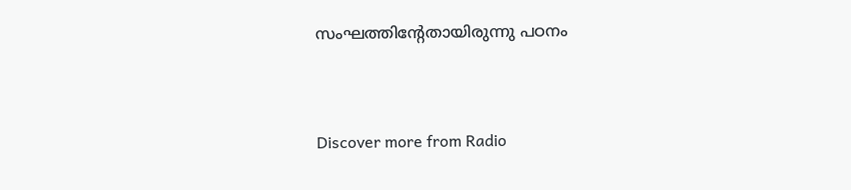സംഘത്തിന്റേതായിരുന്നു പഠനം


Discover more from Radio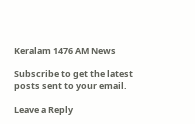Keralam 1476 AM News

Subscribe to get the latest posts sent to your email.

Leave a Reply